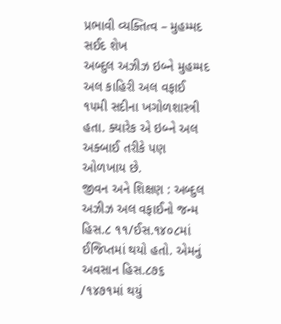પ્રભાવી વ્યક્તિત્વ – મુહમ્મદ સઈદ શેખ
અબ્દુલ અઝીઝ ઇબ્ને મુહમ્મદ અલ કાહિરી અલ વફાઈ ૧૫મી સદીના ખગોળશાસ્ત્રી હતા. ક્યારેક એ ઇબ્ને અલ અક્બાઈ તરીકે પણ ઓળખાય છે.
જીવન અને શિક્ષણ : અબ્દુલ અઝીઝ અલ વફાઈનો જન્મ હિસ.૮ ૧૧/ઈસ.૧૪૦૮માં ઈજિપ્તમાં થયો હતો. એમનું અવસાન હિસ.૮૭૬ /૧૪૭૧માં થયું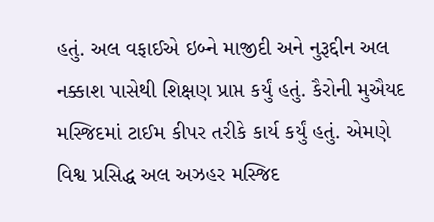હતું. અલ વફાઈએ ઇબ્ને માજીદી અને નુરૂદ્દીન અલ નક્કાશ પાસેથી શિક્ષણ પ્રાપ્ત કર્યું હતું. કૈરોની મુઐયદ મસ્જિદમાં ટાઈમ કીપર તરીકે કાર્ય કર્યું હતું. એમણે વિશ્વ પ્રસિદ્ધ અલ અઝહર મસ્જિદ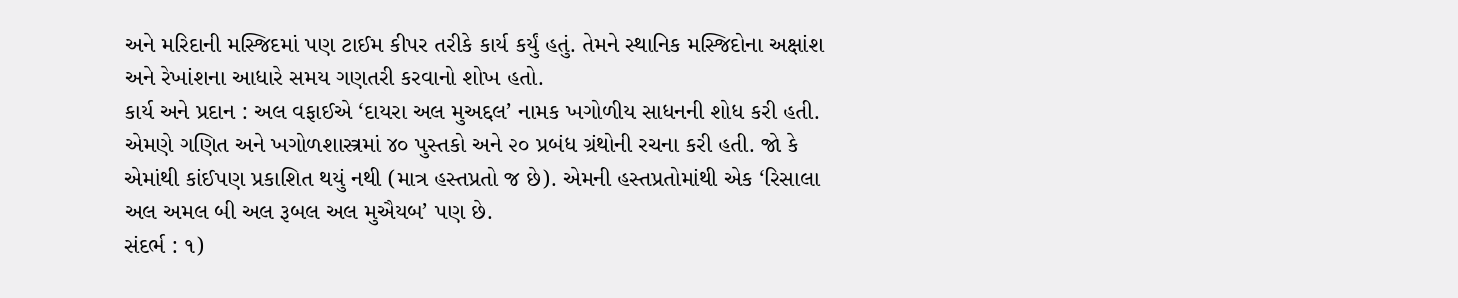અને મરિદાની મસ્જિદમાં પણ ટાઈમ કીપર તરીકે કાર્ય કર્યું હતું. તેમને સ્થાનિક મસ્જિદોના અક્ષાંશ અને રેખાંશના આધારે સમય ગણતરી કરવાનો શોખ હતો.
કાર્ય અને પ્રદાન : અલ વફાઈએ ‘દાયરા અલ મુઅદ્દલ’ નામક ખગોળીય સાધનની શોધ કરી હતી. એમણે ગણિત અને ખગોળશાસ્ત્રમાં ૪૦ પુસ્તકો અને ૨૦ પ્રબંધ ગ્રંથોની રચના કરી હતી. જો કે એમાંથી કાંઈપણ પ્રકાશિત થયું નથી (માત્ર હસ્તપ્રતો જ છે). એમની હસ્તપ્રતોમાંથી એક ‘રિસાલા અલ અમલ બી અલ રૂબલ અલ મુઐયબ’ પણ છે.
સંદર્ભ : ૧)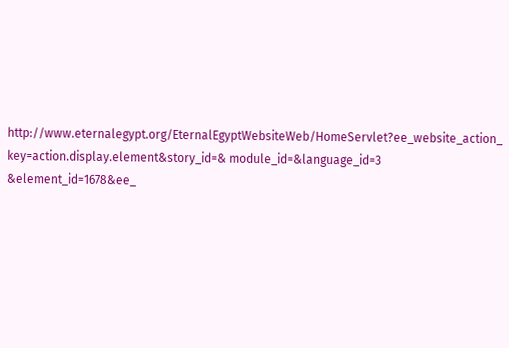http://www.eternalegypt.org/EternalEgyptWebsiteWeb/HomeServlet?ee_website_action_ key=action.display.element&story_id=& module_id=&language_id=3 &element_id=1678&ee_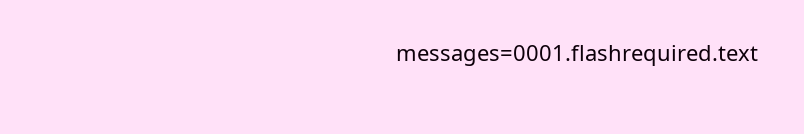messages=0001.flashrequired.text